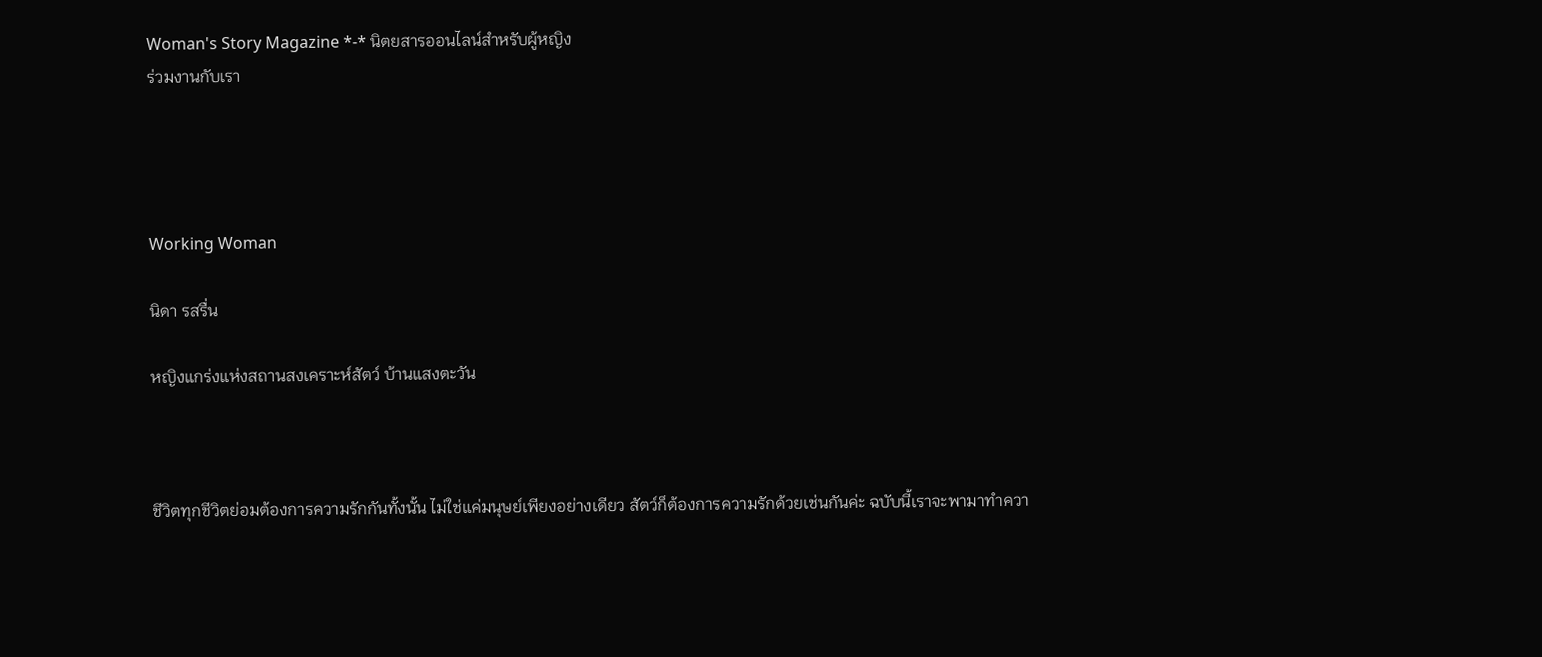Woman's Story Magazine *-* นิตยสารออนไลน์สำหรับผู้หญิง
ร่วมงานกับเรา




Working Woman

นิดา รสรื่น

หญิงแกร่งแห่งสถานสงเคราะห์สัตว์ บ้านแสงตะวัน



ชีวิตทุกชีวิตย่อมต้องการความรักกันทั้งนั้น ไม่ใช่แค่มนุษย์เพียงอย่างเดียว สัตว์ก็ต้องการความรักด้วยเช่นกันค่ะ ฉบับนี้เราจะพามาทำควา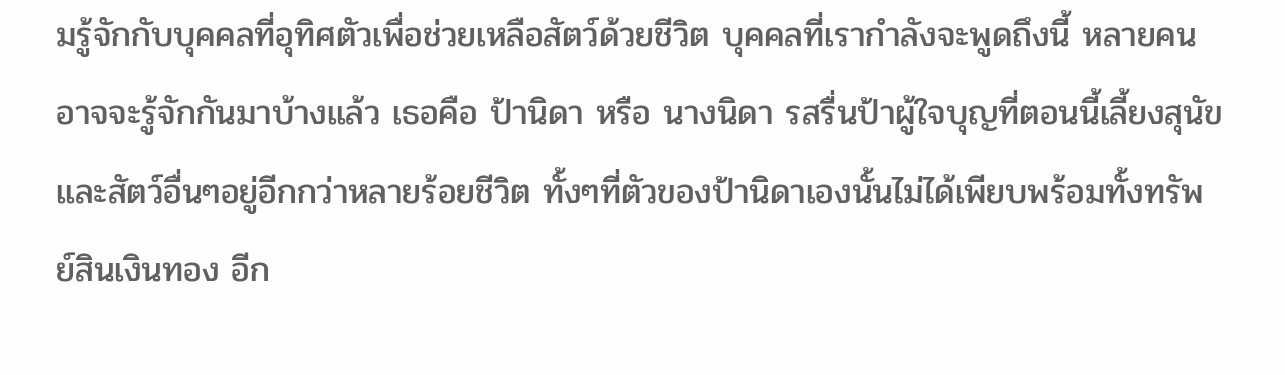มรู้จักกับบุคคลที่อุทิศตัวเพื่อช่วยเหลือสัตว์ด้วยชีวิต บุคคลที่เรากำลังจะพูดถึงนี้ หลายคนอาจจะรู้จักกันมาบ้างแล้ว เธอคือ ป้านิดา หรือ นางนิดา รสรื่นป้าผู้ใจบุญที่ตอนนี้เลี้ยงสุนัขและสัตว์อื่นๆอยู่อีกกว่าหลายร้อยชีวิต ทั้งๆที่ตัวของป้านิดาเองนั้นไม่ได้เพียบพร้อมทั้งทรัพย์สินเงินทอง อีก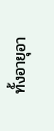ทั้งอายุอา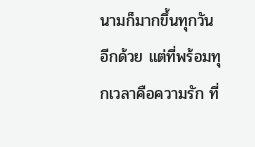นามก็มากขึ้นทุกวันอีกด้วย แต่ที่พร้อมทุกเวลาคือความรัก ที่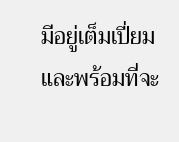มีอยู่เต็มเปี่ยม และพร้อมที่จะ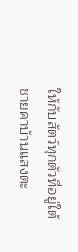ให้กับสัตว์ทุกตัวที่อยู่ใต้ชายคาบ้านแสงตะ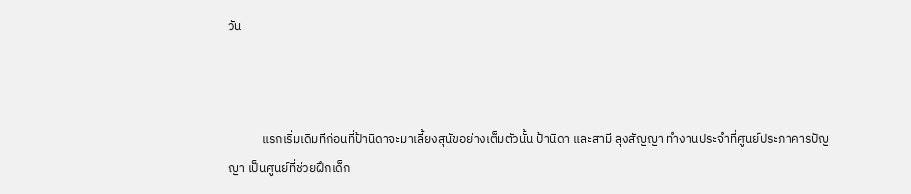วัน



            แรกเริ่มเดิมทีก่อนที่ป้านิดาจะมาเลี้ยงสุนัขอย่างเต็มตัวนั้น ป้านิดา และสามี ลุงสัญญา ทำงานประจำที่ศูนย์ประภาคารปัญญา เป็นศูนย์ที่ช่วยฝึกเด็ก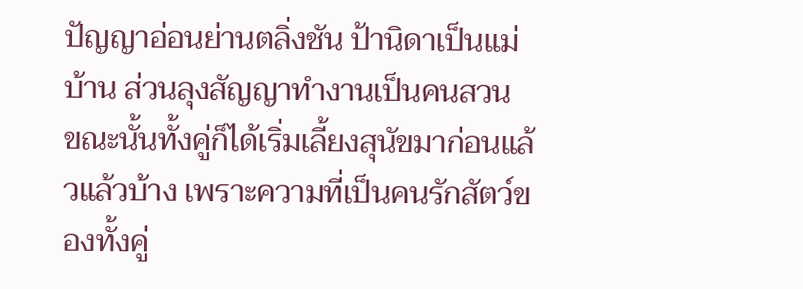ปัญญาอ่อนย่านตลิ่งชัน ป้านิดาเป็นแม่บ้าน ส่วนลุงสัญญาทำงานเป็นคนสวน ขณะนั้นทั้งคู่ก็ได้เริ่มเลี้ยงสุนัขมาก่อนแล้วแล้วบ้าง เพราะความที่เป็นคนรักสัตว์ของทั้งคู่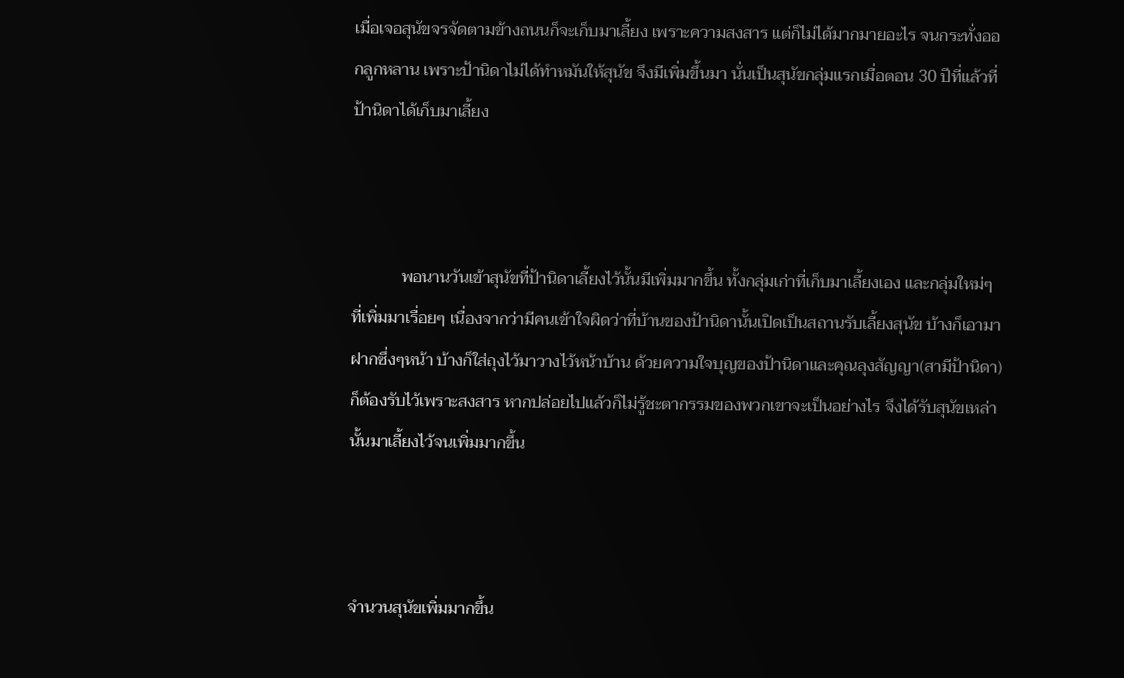เมื่อเจอสุนัขจรจัดตามข้างถนนก็จะเก็บมาเลี้ยง เพราะความสงสาร แต่ก็ไม่ได้มากมายอะไร จนกระทั่งออกลูกหลาน เพราะป้านิดาไม่ได้ทำหมันให้สุนัข จึงมีเพิ่มขึ้นมา นั่นเป็นสุนัขกลุ่มแรกเมื่อตอน 30 ปีที่แล้วที่ป้านิดาได้เก็บมาเลี้ยง



            พอนานวันเข้าสุนัขที่ป้านิดาเลี้ยงไว้นั้นมีเพิ่มมากขึ้น ทั้งกลุ่มเก่าที่เก็บมาเลี้ยงเอง และกลุ่มใหม่ๆ ที่เพิ่มมาเรื่อยๆ เนื่องจากว่ามีคนเข้าใจผิดว่าที่บ้านของป้านิดานั้นเปิดเป็นสถานรับเลี้ยงสุนัข บ้างก็เอามาฝากซึ่งๆหน้า บ้างก็ใส่ถุงไว้มาวางไว้หน้าบ้าน ด้วยความใจบุญของป้านิดาและคุณลุงสัญญา(สามีป้านิดา) ก็ต้องรับไว้เพราะสงสาร หากปล่อยไปแล้วก็ไม่รู้ชะตากรรมของพวกเขาจะเป็นอย่างไร จึงได้รับสุนัขเหล่านั้นมาเลี้ยงไว้จนเพิ่มมากขึ้น



จำนวนสุนัขเพิ่มมากขึ้น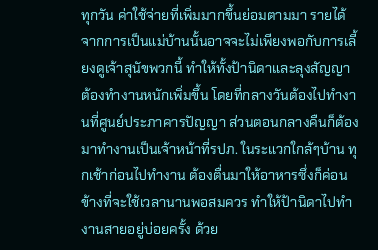ทุกวัน ค่าใช้จ่ายที่เพิ่มมากขึ้นย่อมตามมา รายได้จากการเป็นแม่บ้านนั้นอาจจะไม่เพียงพอกับการเลี้ยงดูเจ้าสุนัขพวกนี้ ทำให้ทั้งป้านิดาและลุงสัญญา ต้องทำงานหนักเพิ่มขึ้น โดยที่กลางวันต้องไปทำงานที่ศูนย์ประภาคารปัญญา ส่วนตอนกลางคืนก็ต้องมาทำงานเป็นเจ้าหน้าที่รปภ. ในระแวกใกล้ๆบ้าน ทุกเช้าก่อนไปทำงาน ต้องตื่นมาให้อาหารซึ่งก็ค่อนข้างที่จะใช้เวลานานพอสมควร ทำให้ป้านิดาไปทำงานสายอยู่บ่อยครั้ง ด้วย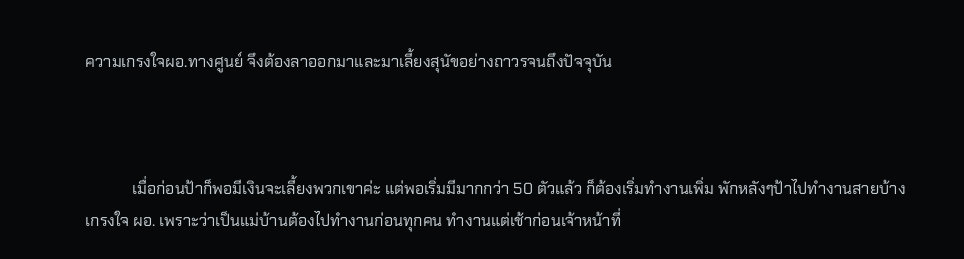ความเกรงใจผอ.ทางศูนย์ จึงต้องลาออกมาและมาเลี้ยงสุนัขอย่างถาวรจนถึงปัจจุบัน



            เมื่อก่อนป้าก็พอมีเงินจะเลี้ยงพวกเขาค่ะ แต่พอเริ่มมีมากกว่า 50 ตัวแล้ว ก็ต้องเริ่มทำงานเพิ่ม พักหลังๆป้าไปทำงานสายบ้าง เกรงใจ ผอ. เพราะว่าเป็นแม่บ้านต้องไปทำงานก่อนทุกคน ทำงานแต่เช้าก่อนเจ้าหน้าที่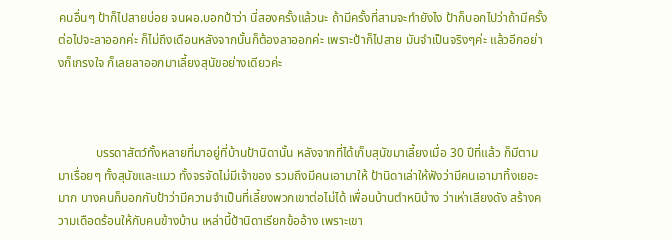คนอื่นๆ ป้าก็ไปสายบ่อย จนผอ.บอกป้าว่า นี่สองครั้งแล้วนะ ถ้ามีครั้งที่สามจะทำยังไง ป้าก็บอกไปว่าถ้ามีครั้งต่อไปจะลาออกค่ะ ก็ไม่ถึงเดือนหลังจากนั้นก็ต้องลาออกค่ะ เพราะป้าก็ไปสาย มันจำเป็นจริงๆค่ะ แล้วอีกอย่างก็เกรงใจ ก็เลยลาออกมาเลี้ยงสุนัขอย่างเดียวค่ะ



            บรรดาสัตว์ทั้งหลายที่มาอยู่ที่บ้านป้านิดานั้น หลังจากที่ได้เก็บสุนัขมาเลี้ยงเมื่อ 30 ปีที่แล้ว ก็มีตามมาเรื่อยๆ ทั้งสุนัขและแมว ทั้งจรจัดไม่มีเจ้าของ รวมถึงมีคนเอามาให้ ป้านิดาเล่าให้ฟังว่ามีคนเอามาทิ้งเยอะมาก บางคนก็บอกกับป้าว่ามีความจำเป็นที่เลี้ยงพวกเขาต่อไม่ได้ เพื่อนบ้านตำหนิบ้าง ว่าเห่าเสียงดัง สร้างความเดือดร้อนให้กับคนข้างบ้าน เหล่านี้ป้านิดาเรียกข้ออ้าง เพราะเขา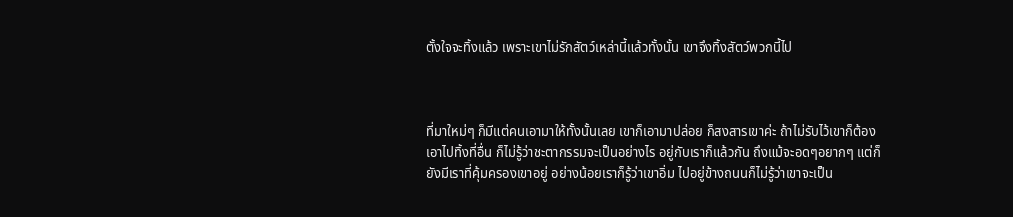ตั้งใจจะทิ้งแล้ว เพราะเขาไม่รักสัตว์เหล่านี้แล้วทั้งนั้น เขาจึงทิ้งสัตว์พวกนี้ไป



ที่มาใหม่ๆ ก็มีแต่คนเอามาให้ทั้งนั้นเลย เขาก็เอามาปล่อย ก็สงสารเขาค่ะ ถ้าไม่รับไว้เขาก็ต้องเอาไปทิ้งที่อื่น ก็ไม่รู้ว่าชะตากรรมจะเป็นอย่างไร อยู่กับเราก็แล้วกัน ถึงแม้จะอดๆอยากๆ แต่ก็ยังมีเราที่คุ้มครองเขาอยู่ อย่างน้อยเราก็รู้ว่าเขาอิ่ม ไปอยู่ข้างถนนก็ไม่รู้ว่าเขาจะเป็น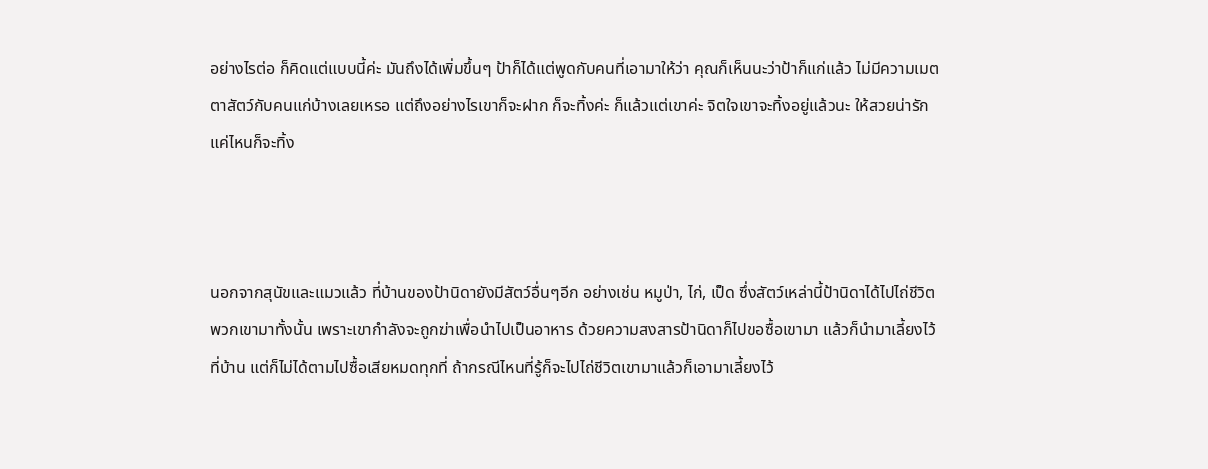อย่างไรต่อ ก็คิดแต่แบบนี้ค่ะ มันถึงได้เพิ่มขึ้นๆ ป้าก็ได้แต่พูดกับคนที่เอามาให้ว่า คุณก็เห็นนะว่าป้าก็แก่แล้ว ไม่มีความเมตตาสัตว์กับคนแก่บ้างเลยเหรอ แต่ถึงอย่างไรเขาก็จะฝาก ก็จะทิ้งค่ะ ก็แล้วแต่เขาค่ะ จิตใจเขาจะทิ้งอยู่แล้วนะ ให้สวยน่ารักแค่ไหนก็จะทิ้ง



นอกจากสุนัขและแมวแล้ว ที่บ้านของป้านิดายังมีสัตว์อื่นๆอีก อย่างเช่น หมูป่า, ไก่, เป็ด ซึ่งสัตว์เหล่านี้ป้านิดาได้ไปไถ่ชีวิตพวกเขามาทั้งนั้น เพราะเขากำลังจะถูกฆ่าเพื่อนำไปเป็นอาหาร ด้วยความสงสารป้านิดาก็ไปขอซื้อเขามา แล้วก็นำมาเลี้ยงไว้ที่บ้าน แต่ก็ไม่ได้ตามไปซื้อเสียหมดทุกที่ ถ้ากรณีไหนที่รู้ก็จะไปไถ่ชีวิตเขามาแล้วก็เอามาเลี้ยงไว้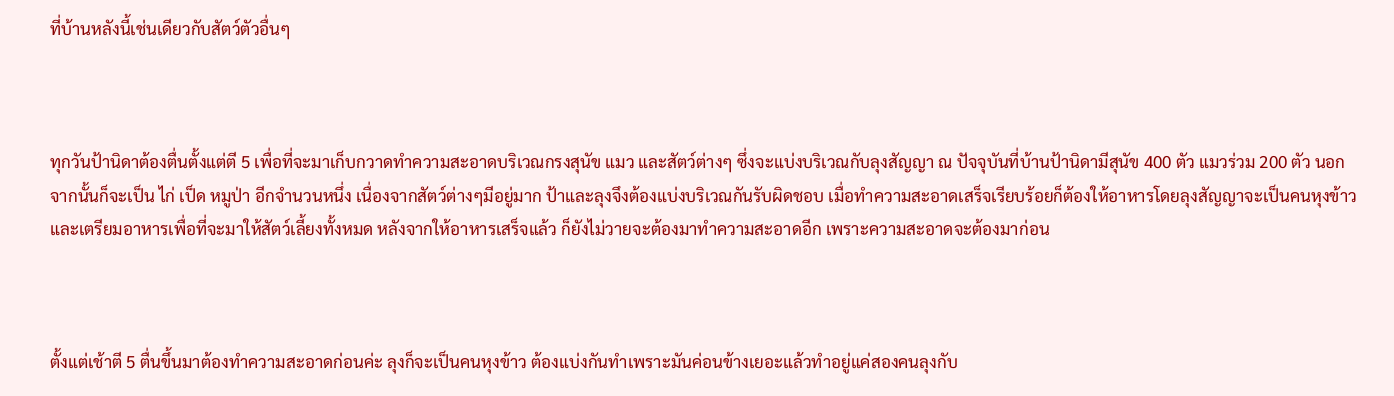ที่บ้านหลังนี้เช่นเดียวกับสัตว์ตัวอื่นๆ



ทุกวันป้านิดาต้องตื่นตั้งแต่ตี 5 เพื่อที่จะมาเก็บกวาดทำความสะอาดบริเวณกรงสุนัข แมว และสัตว์ต่างๆ ซึ่งจะแบ่งบริเวณกับลุงสัญญา ณ ปัจจุบันที่บ้านป้านิดามีสุนัข 400 ตัว แมวร่วม 200 ตัว นอกจากนั้นก็จะเป็น ไก่ เป็ด หมูป่า อีกจำนวนหนึ่ง เนื่องจากสัตว์ต่างๆมีอยู่มาก ป้าและลุงจึงต้องแบ่งบริเวณกันรับผิดชอบ เมื่อทำความสะอาดเสร็จเรียบร้อยก็ต้องให้อาหารโดยลุงสัญญาจะเป็นคนหุงข้าวและเตรียมอาหารเพื่อที่จะมาให้สัตว์เลี้ยงทั้งหมด หลังจากให้อาหารเสร็จแล้ว ก็ยังไม่วายจะต้องมาทำความสะอาดอีก เพราะความสะอาดจะต้องมาก่อน



ตั้งแต่เช้าตี 5 ตื่นขึ้นมาต้องทำความสะอาดก่อนค่ะ ลุงก็จะเป็นคนหุงข้าว ต้องแบ่งกันทำเพราะมันค่อนข้างเยอะแล้วทำอยู่แค่สองคนลุงกับ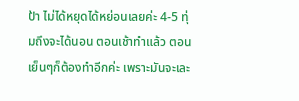ป้า ไม่ได้หยุดได้หย่อนเลยค่ะ 4-5 ทุ่มถึงจะได้นอน ตอนเช้าทำแล้ว ตอนเย็นๆก็ต้องทำอีกค่ะ เพราะมันจะเละ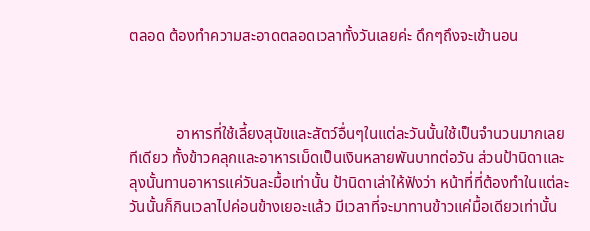ตลอด ต้องทำความสะอาดตลอดเวลาทั้งวันเลยค่ะ ดึกๆถึงจะเข้านอน



            อาหารที่ใช้เลี้ยงสุนัขและสัตว์อื่นๆในแต่ละวันนั้นใช้เป็นจำนวนมากเลยทีเดียว ทั้งข้าวคลุกและอาหารเม็ดเป็นเงินหลายพันบาทต่อวัน ส่วนป้านิดาและลุงนั้นทานอาหารแค่วันละมื้อเท่านั้น ป้านิดาเล่าให้ฟังว่า หน้าที่ที่ต้องทำในแต่ละวันนั้นก็กินเวลาไปค่อนข้างเยอะแล้ว มีเวลาที่จะมาทานข้าวแค่มื้อเดียวเท่านั้น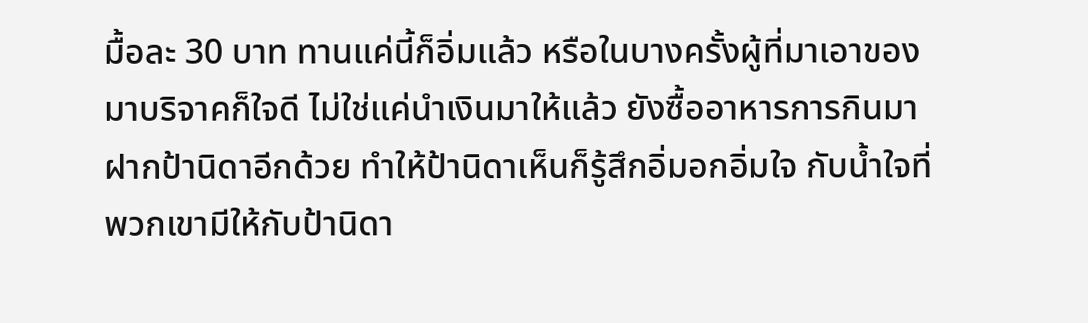มื้อละ 30 บาท ทานแค่นี้ก็อิ่มแล้ว หรือในบางครั้งผู้ที่มาเอาของมาบริจาคก็ใจดี ไม่ใช่แค่นำเงินมาให้แล้ว ยังซื้ออาหารการกินมาฝากป้านิดาอีกด้วย ทำให้ป้านิดาเห็นก็รู้สึกอิ่มอกอิ่มใจ กับน้ำใจที่พวกเขามีให้กับป้านิดา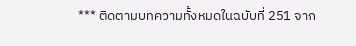*** ติดตามบทความทั้งหมดในฉบับที่ 251 จาก